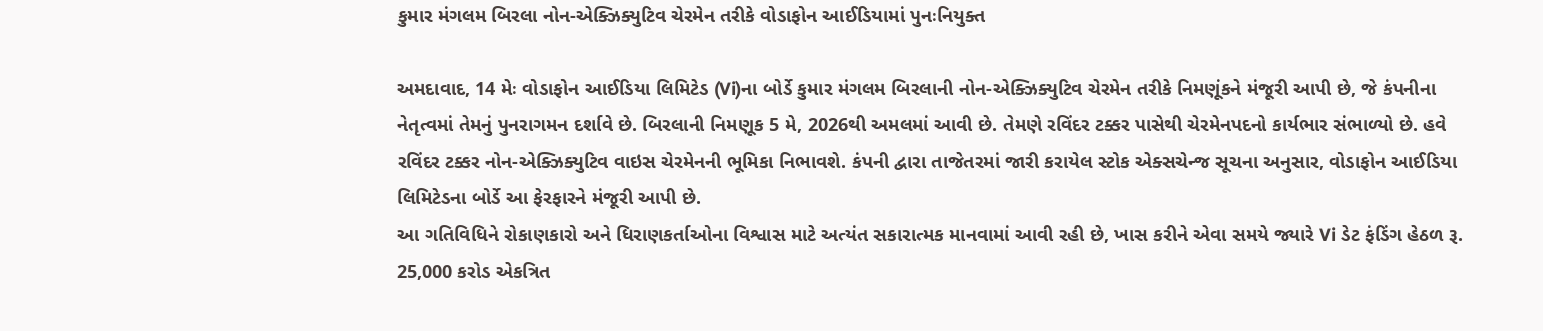કુમાર મંગલમ બિરલા નોન-એક્ઝિક્યુટિવ ચેરમેન તરીકે વોડાફોન આઈડિયામાં પુનઃનિયુક્ત

અમદાવાદ, 14 મેઃ વોડાફોન આઈડિયા લિમિટેડ (Vi)ના બોર્ડે કુમાર મંગલમ બિરલાની નોન-એક્ઝિક્યુટિવ ચેરમેન તરીકે નિમણૂંકને મંજૂરી આપી છે, જે કંપનીના નેતૃત્વમાં તેમનું પુનરાગમન દર્શાવે છે. બિરલાની નિમણૂક 5 મે, 2026થી અમલમાં આવી છે. તેમણે રવિંદર ટક્કર પાસેથી ચેરમેનપદનો કાર્યભાર સંભાળ્યો છે. હવે રવિંદર ટક્કર નોન-એક્ઝિક્યુટિવ વાઇસ ચેરમેનની ભૂમિકા નિભાવશે. કંપની દ્વારા તાજેતરમાં જારી કરાયેલ સ્ટોક એક્સચેન્જ સૂચના અનુસાર, વોડાફોન આઈડિયા લિમિટેડના બોર્ડે આ ફેરફારને મંજૂરી આપી છે.
આ ગતિવિધિને રોકાણકારો અને ધિરાણકર્તાઓના વિશ્વાસ માટે અત્યંત સકારાત્મક માનવામાં આવી રહી છે, ખાસ કરીને એવા સમયે જ્યારે Vi ડેટ ફંડિંગ હેઠળ રૂ. 25,000 કરોડ એકત્રિત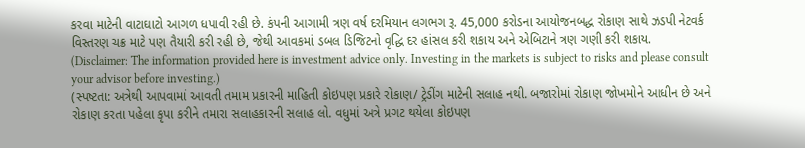કરવા માટેની વાટાઘાટો આગળ ધપાવી રહી છે. કંપની આગામી ત્રણ વર્ષ દરમિયાન લગભગ રૂ. 45,000 કરોડના આયોજનબદ્ધ રોકાણ સાથે ઝડપી નેટવર્ક વિસ્તરણ ચક્ર માટે પણ તૈયારી કરી રહી છે, જેથી આવકમાં ડબલ ડિજિટનો વૃદ્ધિ દર હાંસલ કરી શકાય અને એબિટાને ત્રણ ગણી કરી શકાય.
(Disclaimer: The information provided here is investment advice only. Investing in the markets is subject to risks and please consult your advisor before investing.)
(સ્પષ્ટતા: અત્રેથી આપવામાં આવતી તમામ પ્રકારની માહિતી કોઇપણ પ્રકારે રોકાણ/ ટ્રેડીંગ માટેની સલાહ નથી. બજારોમાં રોકાણ જોખમોને આધીન છે અને રોકાણ કરતા પહેલા કૃપા કરીને તમારા સલાહકારની સલાહ લો. વધુમાં અત્રે પ્રગટ થયેલા કોઇપણ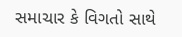સમાચાર કે વિગતો સાથે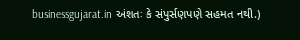businessgujarat.in અંશતઃ કે સંપુર્સણપણે સહમત નથી.)